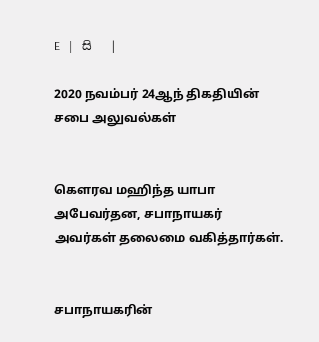E   |   සි   |

2020 நவம்பர் 24ஆந் திகதியின் சபை அலுவல்கள்


கௌரவ மஹிந்த யாபா அபேவர்தன, சபாநாயகர் அவர்கள் தலைமை வகித்தார்கள்.


சபாநாயகரின்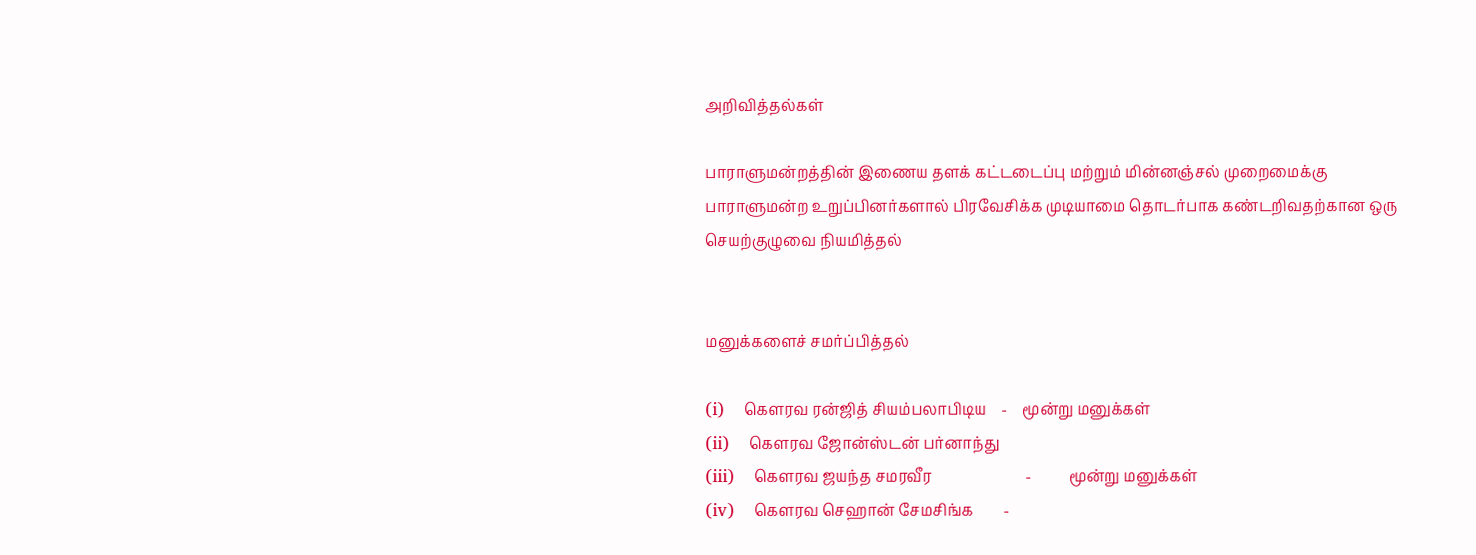அறிவித்தல்கள்

பாராளுமன்றத்தின் இணைய தளக் கட்டடைப்பு மற்றும் மின்னஞ்சல் முறைமைக்கு பாராளுமன்ற உறுப்பினர்களால் பிரவேசிக்க முடியாமை தொடர்பாக கண்டறிவதற்கான ஒரு செயற்குழுவை நியமித்தல்


மனுக்களைச் சமர்ப்பித்தல்

(i)    கௌரவ ரன்ஜித் சியம்பலாபிடிய    -    மூன்று மனுக்கள்
(ii)    கௌரவ ஜோன்ஸ்டன் பர்னாந்து
(iii)    கௌரவ ஜயந்த சமரவீர                         -          மூன்று மனுக்கள்
(iv)    கௌரவ செஹான் சேமசிங்க        -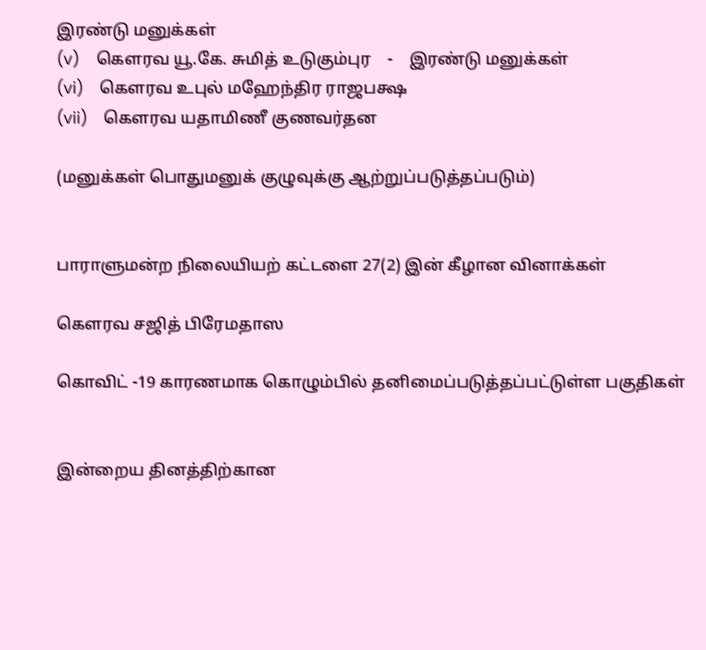இரண்டு மனுக்கள்
(v)    கௌரவ யூ.கே. சுமித் உடுகும்புர    -    இரண்டு மனுக்கள்
(vi)    கௌரவ உபுல் மஹேந்திர ராஜபக்ஷ
(vii)    கௌரவ யதாமிணீ குணவர்தன

(மனுக்கள் பொதுமனுக் குழுவுக்கு ஆற்றுப்படுத்தப்படும்)


பாராளுமன்ற நிலையியற் கட்டளை 27(2) இன் கீழான வினாக்கள்

கௌரவ சஜித் பிரேமதாஸ

கொவிட் -19 காரணமாக கொழும்பில் தனிமைப்படுத்தப்பட்டுள்ள பகுதிகள்


இன்றைய தினத்திற்கான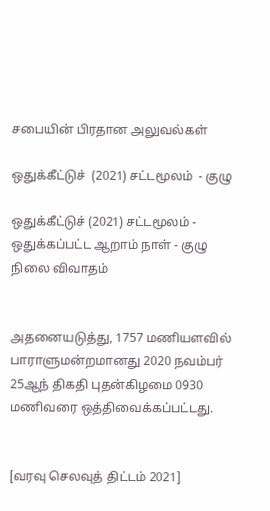சபையின் பிரதான அலுவல்கள்

ஒதுக்கீட்டுச்  (2021) சட்டமூலம்  - குழு

ஒதுக்கீட்டுச் (2021) சட்டமூலம் - ஒதுக்கப்பட்ட ஆறாம் நாள் - குழு நிலை விவாதம்


அதனையடுத்து, 1757 மணியளவில் பாராளுமன்றமானது 2020 நவம்பர் 25ஆந் திகதி புதன்கிழமை 0930 மணிவரை ஒத்திவைக்கப்பட்டது.


[வரவு செலவுத் திட்டம் 2021]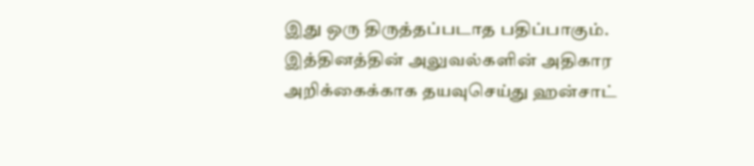இது ஒரு திருத்தப்படாத பதிப்பாகும். இத்தினத்தின் அலுவல்களின் அதிகார அறிக்கைக்காக தயவுசெய்து ஹன்சாட்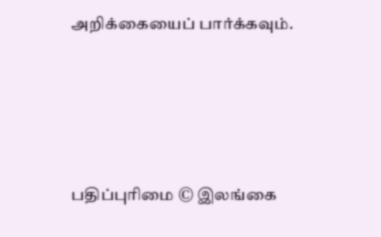அறிக்கையைப் பார்க்கவும்.






பதிப்புரிமை © இலங்கை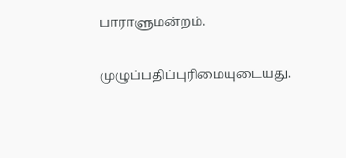பாராளுமன்றம்.

முழுப்பதிப்புரிமையுடையது.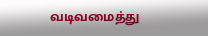வடிவமைத்து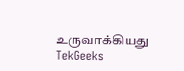உருவாக்கியது  TekGeeks